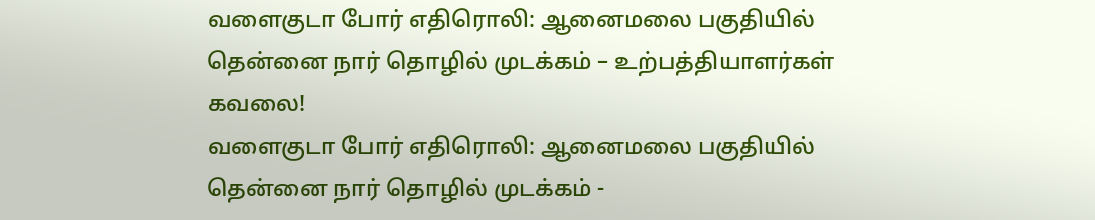வளைகுடா போர் எதிரொலி: ஆனைமலை பகுதியில் தென்னை நார் தொழில் முடக்கம் – உற்பத்தியாளர்கள் கவலை!
வளைகுடா போர் எதிரொலி: ஆனைமலை பகுதியில் தென்னை நார் தொழில் முடக்கம் -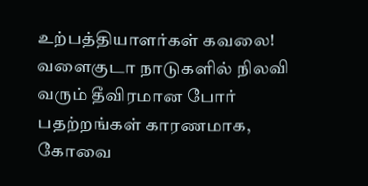உற்பத்தியாளர்கள் கவலை! வளைகுடா நாடுகளில் நிலவி வரும் தீவிரமான போர் பதற்றங்கள் காரணமாக, கோவை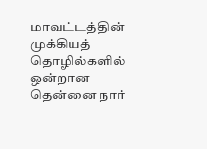மாவட்டத்தின் முக்கியத் தொழில்களில் ஒன்றான தென்னை நார்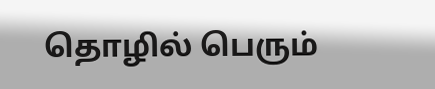தொழில் பெரும்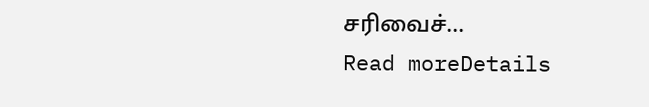சரிவைச்...
Read moreDetails